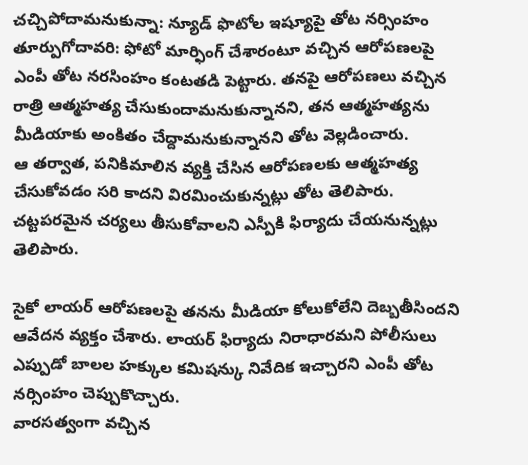చచ్చిపోదామనుకున్నా: న్యూడ్ ఫొటోల ఇష్యూపై తోట నర్సింహం
తూర్పుగోదావరి: ఫోటో మార్ఫింగ్ చేశారంటూ వచ్చిన ఆరోపణలపై ఎంపీ తోట నరసింహం కంటతడి పెట్టారు. తనపై ఆరోపణలు వచ్చిన రాత్రి ఆత్మహత్య చేసుకుందామనుకున్నానని, తన ఆత్మహత్యను మీడియాకు అంకితం చేద్దామనుకున్నానని తోట వెల్లడించారు.
ఆ తర్వాత, పనికిమాలిన వ్యక్తి చేసిన ఆరోపణలకు ఆత్మహత్య చేసుకోవడం సరి కాదని విరమించుకున్నట్లు తోట తెలిపారు. చట్టపరమైన చర్యలు తీసుకోవాలని ఎస్పీకి ఫిర్యాదు చేయనున్నట్లు తెలిపారు.

సైకో లాయర్ ఆరోపణలపై తనను మీడియా కోలుకోలేని దెబ్బతీసిందని ఆవేదన వ్యక్తం చేశారు. లాయర్ ఫిర్యాదు నిరాధారమని పోలీసులు ఎప్పుడో బాలల హక్కుల కమిషన్కు నివేదిక ఇచ్చారని ఎంపీ తోట నర్సింహం చెప్పుకొచ్చారు.
వారసత్వంగా వచ్చిన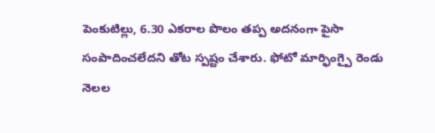పెంకుటిల్లు, 6.30 ఎకరాల పొలం తప్ప అదనంగా పైసా సంపాదించలేదని తోట స్పష్టం చేశారు. ఫోటో మార్ఫింగ్పై రెండు నెలల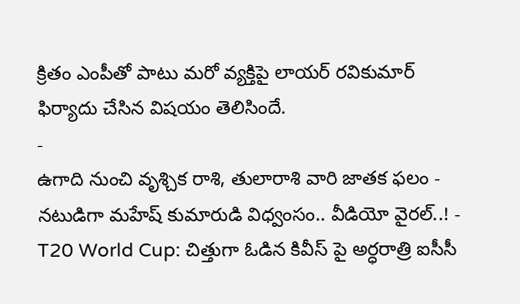క్రితం ఎంపీతో పాటు మరో వ్యక్తిపై లాయర్ రవికుమార్ ఫిర్యాదు చేసిన విషయం తెలిసిందే.
-
ఉగాది నుంచి వృశ్చిక రాశి, తులారాశి వారి జాతక ఫలం -
నటుడిగా మహేష్ కుమారుడి విధ్వంసం.. వీడియో వైరల్..! -
T20 World Cup: చిత్తుగా ఓడిన కివీస్ పై అర్ధరాత్రి ఐసీసీ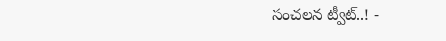సంచలన ట్వీట్..! -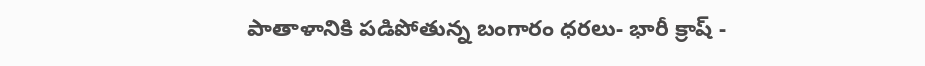పాతాళానికి పడిపోతున్న బంగారం ధరలు- భారీ క్రాష్ -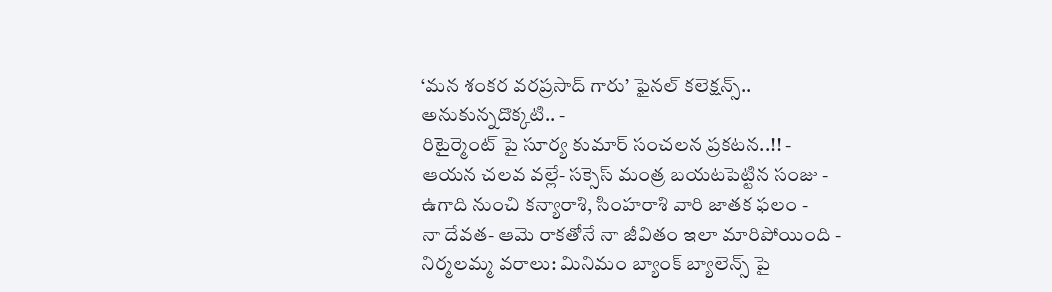‘మన శంకర వరప్రసాద్ గారు’ ఫైనల్ కలెక్షన్స్.. అనుకున్నదొక్కటి.. -
రిటైర్మెంట్ పై సూర్య కుమార్ సంచలన ప్రకటన..!! -
ఆయన చలవ వల్లే- సక్సెస్ మంత్ర బయటపెట్టిన సంజు -
ఉగాది నుంచి కన్యారాశి, సింహరాశి వారి జాతక ఫలం -
నా దేవత- ఆమె రాకతోనే నా జీవితం ఇలా మారిపోయింది -
నిర్మలమ్మ వరాలు: మినిమం బ్యాంక్ బ్యాలెన్స్ పై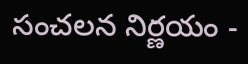సంచలన నిర్ణయం -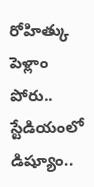రోహిత్కు పెళ్లాం పోరు.. స్టేడియంలో డిష్యూం..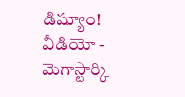డిష్యూం! వీడియో -
మెగాస్టార్కి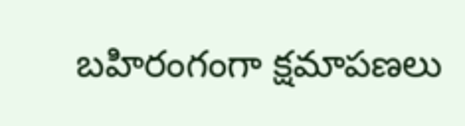బహిరంగంగా క్షమాపణలు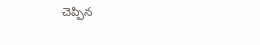చెప్పిన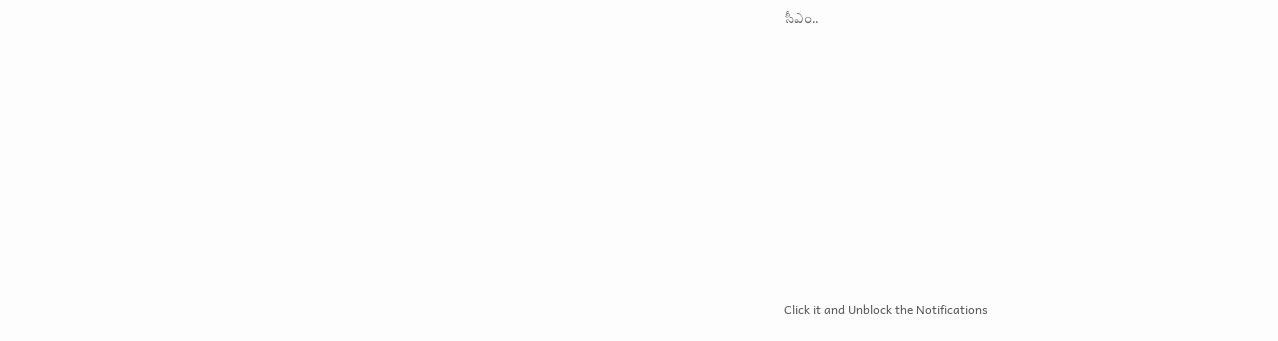సీఎం..












Click it and Unblock the Notifications